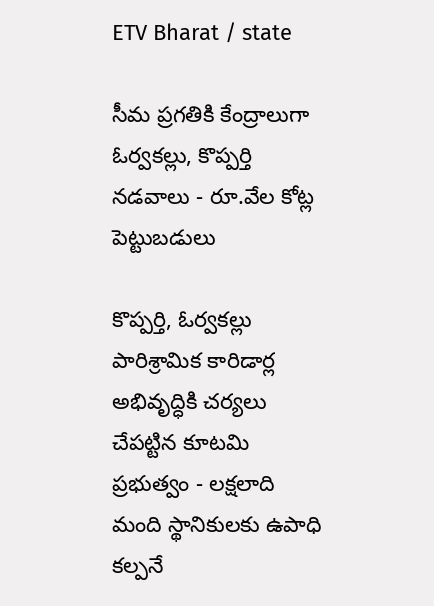ETV Bharat / state

సీమ ప్రగతికి కేంద్రాలుగా ఓర్వకల్లు, కొప్పర్తి నడవాలు - రూ.వేల కోట్ల పెట్టుబడులు

కొప్పర్తి, ఓర్వకల్లు పారిశ్రామిక కారిడార్ల అభివృద్ధికి చర్యలు చేపట్టిన కూటమి ప్రభుత్వం - లక్షలాది మంది స్థానికులకు ఉపాధి కల్పనే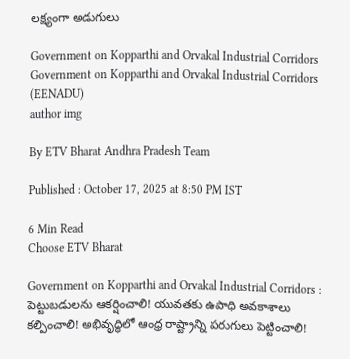లక్ష్యంగా అడుగులు

Government on Kopparthi and Orvakal Industrial Corridors
Government on Kopparthi and Orvakal Industrial Corridors (EENADU)
author img

By ETV Bharat Andhra Pradesh Team

Published : October 17, 2025 at 8:50 PM IST

6 Min Read
Choose ETV Bharat

Government on Kopparthi and Orvakal Industrial Corridors : పెట్టుబడులను ఆకర్షించాలి! యువతకు ఉపాధి అవకాశాలు కల్పించాలి! అభివృద్ధిలో ఆంధ్ర రాష్ట్రాన్ని పరుగులు పెట్టించాలి!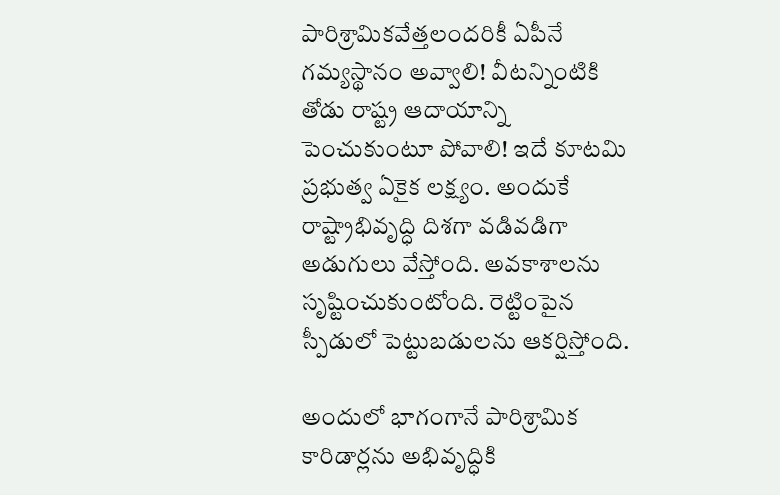పారిశ్రామికవేత్తలందరికీ ఏపీనే గమ్యస్థానం అవ్వాలి! వీటన్నింటికి తోడు రాష్ట్ర ఆదాయాన్ని పెంచుకుంటూ పోవాలి! ఇదే కూటమి ప్రభుత్వ ఏకైక లక్ష్యం. అందుకే రాష్ట్రాభివృద్ధి దిశగా వడివడిగా అడుగులు వేస్తోంది. అవకాశాలను సృష్టించుకుంటోంది. రెట్టింపైన స్పీడులో పెట్టుబడులను ఆకర్షిస్తోంది.

అందులో భాగంగానే పారిశ్రామిక కారిడార్లను అభివృద్ధికి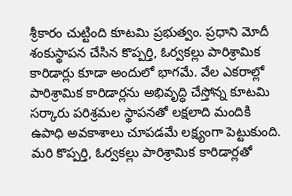శ్రీకారం చుట్టింది కూటమి ప్రభుత్వం. ప్రధాని మోదీ శంకుస్థాపన చేసిన కొప్పర్తి, ఓర్వకల్లు పారిశ్రామిక కారిడార్లు కూడా అందులో భాగమే. వేల ఎకరాల్లో పారిశ్రామిక కారిడార్లను అభివృద్ధి చేస్తోన్న కూటమి సర్కారు పరిశ్రమల స్థాపనతో లక్షలాది మందికి ఉపాధి అవకాశాలు చూపడమే లక్ష్యంగా పెట్టుకుంది. మరి కొప్పర్తి, ఓర్వకల్లు పారిశ్రామిక కారిడార్లతో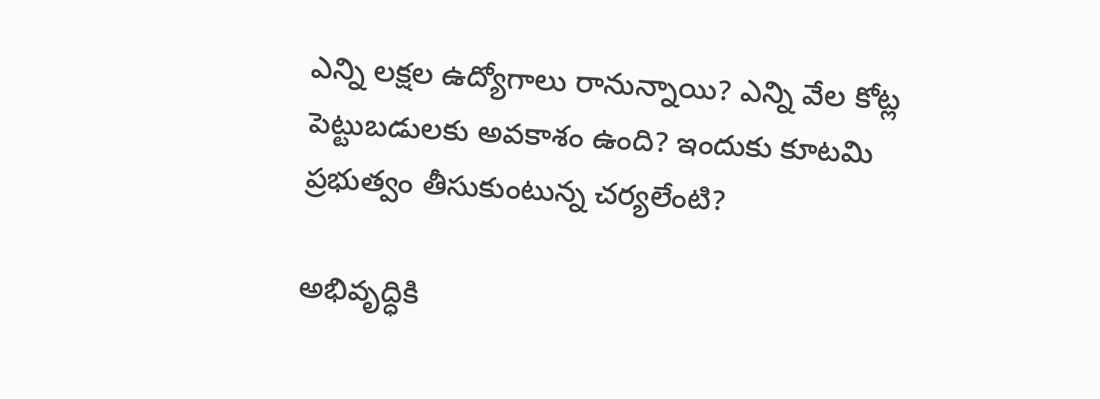ఎన్ని లక్షల ఉద్యోగాలు రానున్నాయి? ఎన్ని వేల కోట్ల పెట్టుబడులకు అవకాశం ఉంది? ఇందుకు కూటమి ప్రభుత్వం తీసుకుంటున్న చర్యలేంటి?

అభివృద్ధికి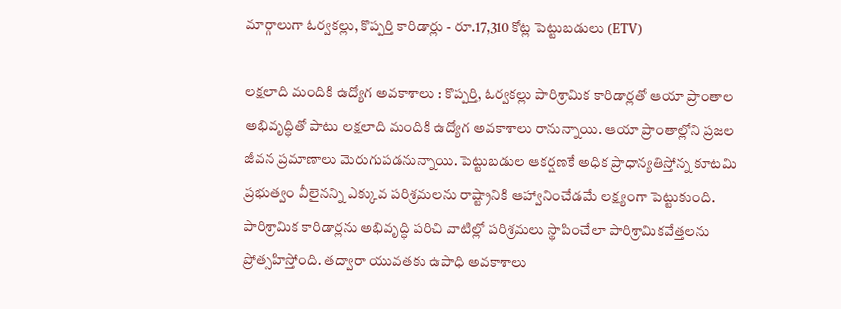మార్గాలుగా ఓర్వకల్లు, కొప్పర్తి కారిడార్లు - రూ.17,310 కోట్ల పెట్టుబడులు (ETV)

లక్షలాది మందికి ఉద్యోగ అవకాశాలు : కొప్పర్తి, ఓర్వకల్లు పారిశ్రామిక కారిడార్లతో ఆయా ప్రాంతాల అభివృద్ధితో పాటు లక్షలాది మందికి ఉద్యోగ అవకాశాలు రానున్నాయి. ఆయా ప్రాంతాల్లోని ప్రజల జీవన ప్రమాణాలు మెరుగుపడనున్నాయి. పెట్టుబడుల ఆకర్షణకే అధిక ప్రాధాన్యతిస్తోన్న కూటమి ప్రభుత్వం వీలైనన్ని ఎక్కువ పరిశ్రమలను రాష్ట్రానికి ఆహ్వానించేడమే లక్ష్యంగా పెట్టుకుంది. పారిశ్రామిక కారిడార్లను అభివృద్ధి పరిచి వాటిల్లో పరిశ్రమలు స్థాపించేలా పారిశ్రామికవేత్తలను ప్రోత్సహిస్తోంది. తద్వారా యువతకు ఉపాధి అవకాశాలు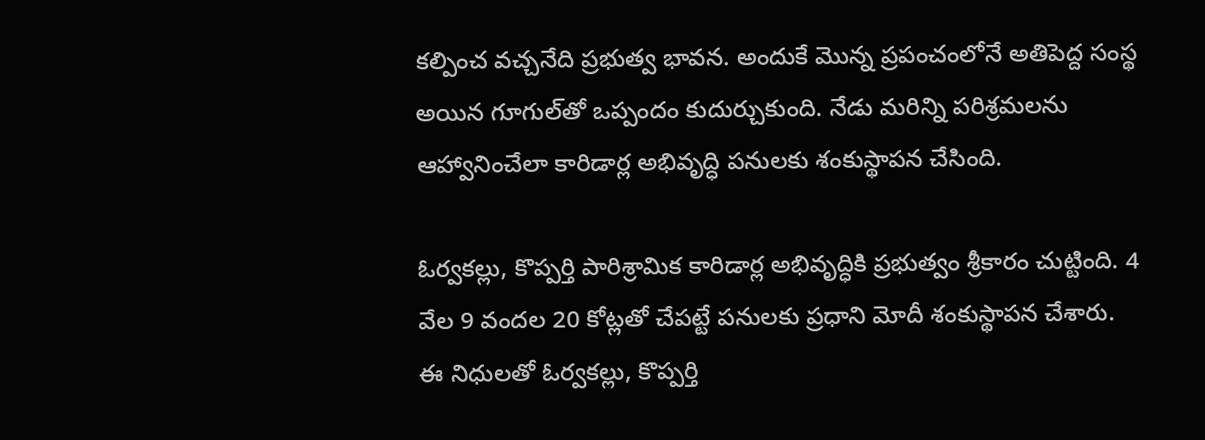కల్పించ వచ్చనేది ప్రభుత్వ భావన. అందుకే మొన్న ప్రపంచంలోనే అతిపెద్ద సంస్థ అయిన గూగుల్‌తో ఒప్పందం కుదుర్చుకుంది. నేడు మరిన్ని పరిశ్రమలను ఆహ్వానించేలా కారిడార్ల అభివృద్ధి పనులకు శంకుస్థాపన చేసింది.

ఓర్వకల్లు, కొప్పర్తి పారిశ్రామిక కారిడార్ల అభివృద్ధికి ప్రభుత్వం శ్రీకారం చుట్టింది. 4 వేల 9 వందల 20 కోట్లతో చేపట్టే పనులకు ప్రధాని మోదీ శంకుస్థాపన చేశారు. ఈ నిధులతో ఓర్వకల్లు, కొప్పర్తి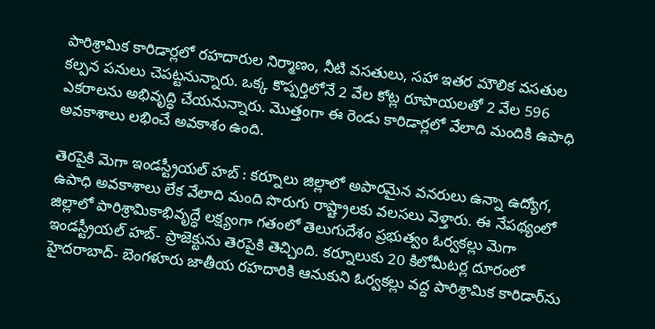పారిశ్రామిక కారిడార్లలో రహదారుల నిర్మాణం, నీటి వసతులు, సహా ఇతర మౌలిక వసతుల కల్పన పనులు చెపట్టనున్నారు. ఒక్క కొప్పర్తిలోనే 2 వేల కోట్ల రూపాయలతో 2 వేల 596 ఎకరాలను అభివృద్ధి చేయనున్నారు. మొత్తంగా ఈ రెండు కారిడార్లలో వేలాది మందికి ఉపాధి అవకాశాలు లభించే అవకాశం ఉంది.

తెరపైకి మెగా ఇండస్ట్రీయల్‌ హబ్‌ : కర్నూలు జిల్లాలో అపారమైన వనరులు ఉన్నా ఉద్యోగ, ఉపాధి అవకాశాలు లేక వేలాది మంది పొరుగు రాష్ట్రాలకు వలసలు వెళ్తారు. ఈ నేపథ్యంలో జిల్లాలో పారిశ్రామికాభివృద్ధే లక్ష్యంగా గతంలో తెలుగుదేశం ప్రభుత్వం ఓర్వకల్లు మెగా ఇండస్ట్రీయల్‌ హబ్‌- ప్రాజెక్టును తెరపైకి తెచ్చింది. కర్నూలుకు 20 కిలోమీటర్ల దూరంలో హైదరాబాద్‌- బెంగళూరు జాతీయ రహదారికి ఆనుకుని ఓర్వకల్లు వద్ద పారిశ్రామిక కారిడార్‌ను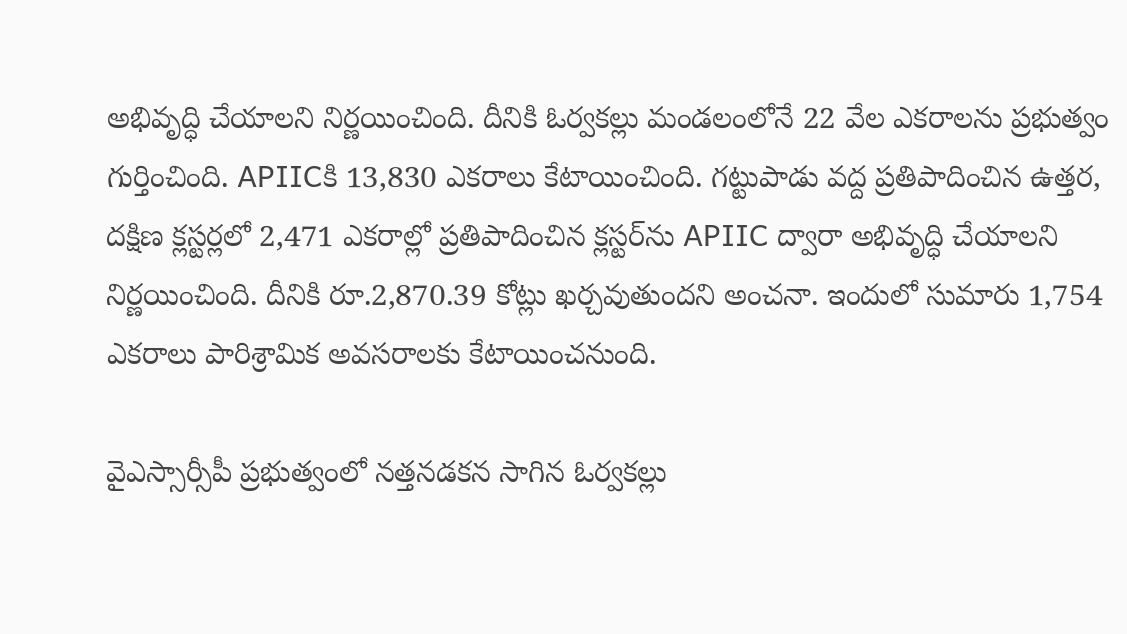అభివృద్ధి చేయాలని నిర్ణయించింది. దీనికి ఓర్వకల్లు మండలంలోనే 22 వేల ఎకరాలను ప్రభుత్వం గుర్తించింది. APIICకి 13,830 ఎకరాలు కేటాయించింది. గట్టుపాడు వద్ద ప్రతిపాదించిన ఉత్తర, దక్షిణ క్లస్టర్లలో 2,471 ఎకరాల్లో ప్రతిపాదించిన క్లస్టర్‌ను APIIC ద్వారా అభివృద్ధి చేయాలని నిర్ణయించింది. దీనికి రూ.2,870.39 కోట్లు ఖర్చవుతుందని అంచనా. ఇందులో సుమారు 1,754 ఎకరాలు పారిశ్రామిక అవసరాలకు కేటాయించనుంది.

వైఎస్సార్సీపీ ప్రభుత్వంలో నత్తనడకన సాగిన ఓర్వకల్లు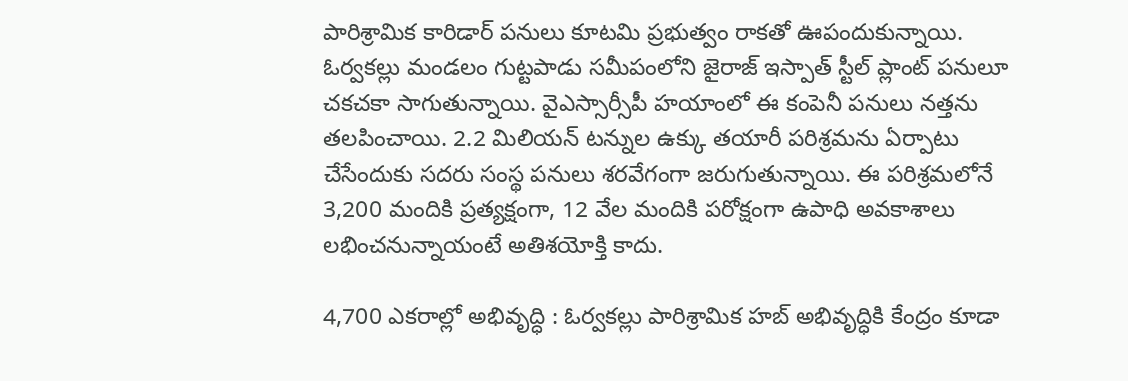పారిశ్రామిక కారిడార్ పనులు కూటమి ప్రభుత్వం రాకతో ఊపందుకున్నాయి. ఓర్వకల్లు మండలం గుట్టపాడు సమీపంలోని జైరాజ్‌ ఇస్పాత్‌ స్టీల్‌ ప్లాంట్‌ పనులూ చకచకా సాగుతున్నాయి. వైఎస్సార్సీపీ హయాంలో ఈ కంపెనీ పనులు నత్తను తలపించాయి. 2.2 మిలియన్‌ టన్నుల ఉక్కు తయారీ పరిశ్రమను ఏర్పాటు చేసేందుకు సదరు సంస్థ పనులు శరవేగంగా జరుగుతున్నాయి. ఈ పరిశ్రమలోనే 3,200 మందికి ప్రత్యక్షంగా, 12 వేల మందికి పరోక్షంగా ఉపాధి అవకాశాలు లభించనున్నాయంటే అతిశయోక్తి కాదు.

4,700 ఎకరాల్లో అభివృద్ధి : ఓర్వకల్లు పారిశ్రామిక హబ్ అభివృద్ధికి కేంద్రం కూడా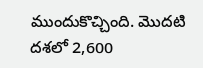ముందుకొచ్చింది. మొదటి దశలో 2,600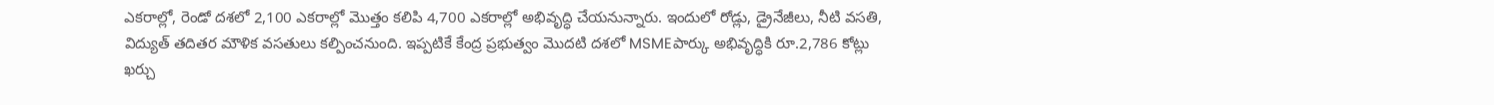ఎకరాల్లో, రెండో దశలో 2,100 ఎకరాల్లో మొత్తం కలిపి 4,700 ఎకరాల్లో అభివృద్ధి చేయనున్నారు. ఇందులో రోడ్లు, డ్రైనేజీలు, నీటి వసతి, విద్యుత్ తదితర మౌళిక వసతులు కల్పించనుంది. ఇప్పటికే కేంద్ర ప్రభుత్వం మొదటి దశలో MSMEపార్కు అభివృద్ధికి రూ.2,786 కోట్లు ఖర్చు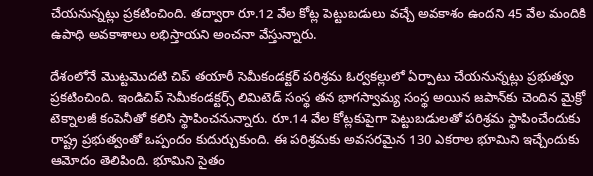చేయనున్నట్లు ప్రకటించింది. తద్వారా రూ.12 వేల కోట్ల పెట్టుబడులు వచ్చే అవకాశం ఉందని 45 వేల మందికి ఉపాధి అవకాశాలు లభిస్తాయని అంచనా వేస్తున్నారు.

దేశంలోనే మొట్టమొదటి చిప్‌ తయారీ సెమీకండక్టర్ పరిశ్రమ ఓర్వకల్లులో ఏర్పాటు చేయనున్నట్లు ప్రభుత్వం ప్రకటించింది. ఇండిచిప్‌ సెమీకండక్టర్స్‌ లిమిటెడ్‌ సంస్థ తన భాగస్వామ్య సంస్థ అయిన జపాన్‌కు చెందిన మైక్రో టెక్నాలజీ కంపెనీతో కలిసి స్థాపించనున్నారు. రూ.14 వేల కోట్లకుపైగా పెట్టుబడులతో పరిశ్రమ స్థాపించేందుకు రాష్ట్ర ప్రభుత్వంతో ఒప్పందం కుదుర్చుకుంది. ఈ పరిశ్రమకు అవసరమైన 130 ఎకరాల భూమిని ఇచ్చేందుకు ఆమోదం తెలిపింది. భూమిని సైతం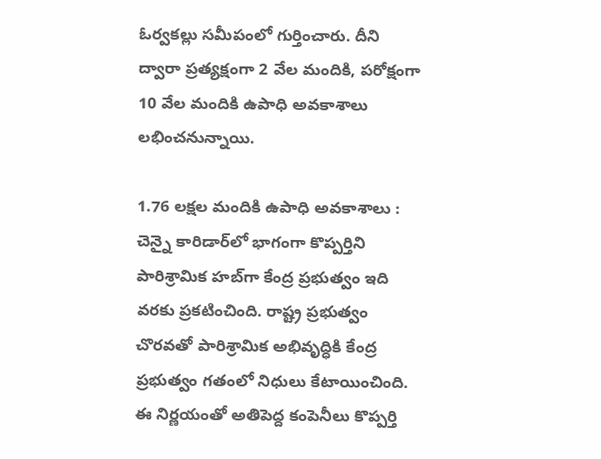ఓర్వకల్లు సమీపంలో గుర్తించారు. దీని ద్వారా ప్రత్యక్షంగా 2 వేల మందికి, పరోక్షంగా 10 వేల మందికి ఉపాధి అవకాశాలు లభించనున్నాయి.

1.76 లక్షల మందికి ఉపాధి అవకాశాలు : చెన్నై కారిడార్‌లో భాగంగా కొప్పర్తిని పారిశ్రామిక హబ్‌గా కేంద్ర ప్రభుత్వం ఇది వరకు ప్రకటించింది. రాష్ట్ర ప్రభుత్వం చొరవతో పారిశ్రామిక అభివృద్ధికి కేంద్ర ప్రభుత్వం గతంలో నిధులు కేటాయించింది. ఈ నిర్ణయంతో అతిపెద్ద కంపెనీలు కొప్పర్తి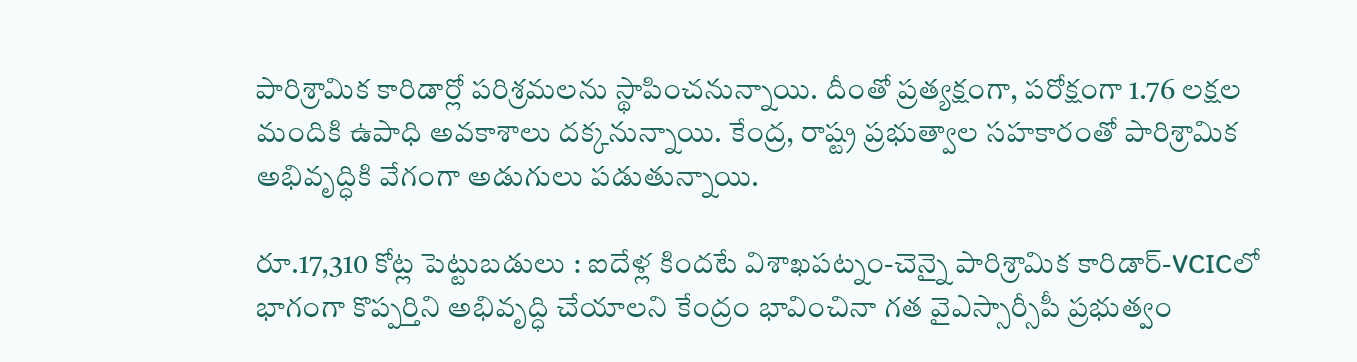పారిశ్రామిక కారిడార్లో పరిశ్రమలను స్థాపించనున్నాయి. దీంతో ప్రత్యక్షంగా, పరోక్షంగా 1.76 లక్షల మందికి ఉపాధి అవకాశాలు దక్కనున్నాయి. కేంద్ర, రాష్ట్ర ప్రభుత్వాల సహకారంతో పారిశ్రామిక అభివృద్ధికి వేగంగా అడుగులు పడుతున్నాయి.

రూ.17,310 కోట్ల పెట్టుబడులు : ఐదేళ్ల కిందటే విశాఖపట్నం-చెన్నై పారిశ్రామిక కారిడార్‌-VCICలో భాగంగా కొప్పర్తిని అభివృద్ధి చేయాలని కేంద్రం భావించినా గత వైఎస్సార్సీపీ ప్రభుత్వం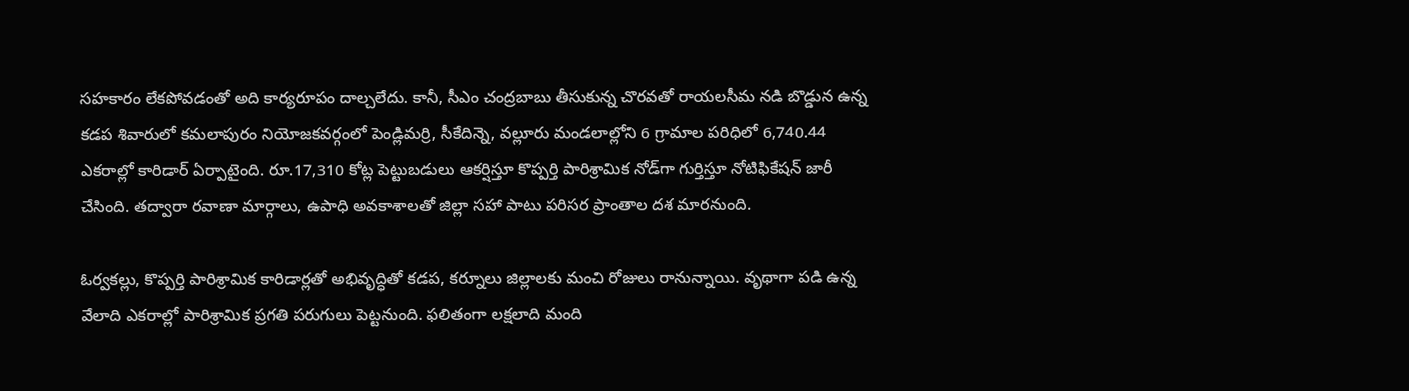సహకారం లేకపోవడంతో అది కార్యరూపం దాల్చలేదు. కానీ, సీఎం చంద్రబాబు తీసుకున్న చొరవతో రాయలసీమ నడి బొడ్డున ఉన్న కడప శివారులో కమలాపురం నియోజకవర్గంలో పెండ్లిమర్రి, సీకేదిన్నె, వల్లూరు మండలాల్లోని 6 గ్రామాల పరిధిలో 6,740.44 ఎకరాల్లో కారిడార్‌ ఏర్పాటైంది. రూ.17,310 కోట్ల పెట్టుబడులు ఆకర్షిస్తూ కొప్పర్తి పారిశ్రామిక నోడ్‌గా గుర్తిస్తూ నోటిఫికేషన్‌ జారీ చేసింది. తద్వారా రవాణా మార్గాలు, ఉపాధి అవకాశాలతో జిల్లా సహా పాటు పరిసర ప్రాంతాల దశ మారనుంది.

ఓర్వకల్లు, కొప్పర్తి పారిశ్రామిక కారిడార్లతో అభివృద్ధితో కడప, కర్నూలు జిల్లాలకు మంచి రోజులు రానున్నాయి. వృథాగా పడి ఉన్న వేలాది ఎకరాల్లో పారిశ్రామిక ప్రగతి పరుగులు పెట్టనుంది. ఫలితంగా లక్షలాది మంది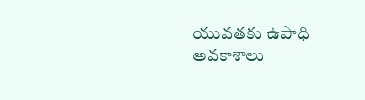యువతకు ఉపాధి అవకాశాలు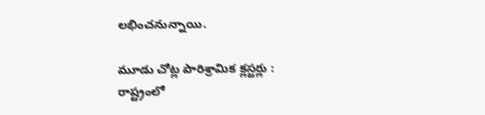లభించనున్నాయి.

మూడు చోట్ల పారిశ్రామిక క్లస్టర్లు : రాష్ట్రంలో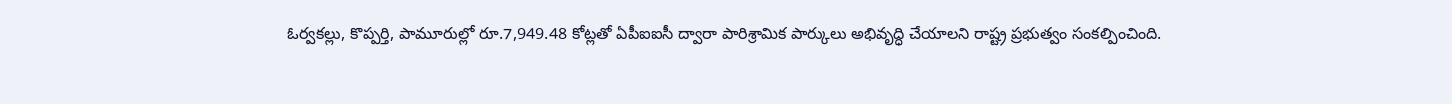ఓర్వకల్లు, కొప్పర్తి, పామూరుల్లో రూ.7,949.48 కోట్లతో ఏపీఐఐసీ ద్వారా పారిశ్రామిక పార్కులు అభివృద్ధి చేయాలని రాష్ట్ర ప్రభుత్వం సంకల్పించింది.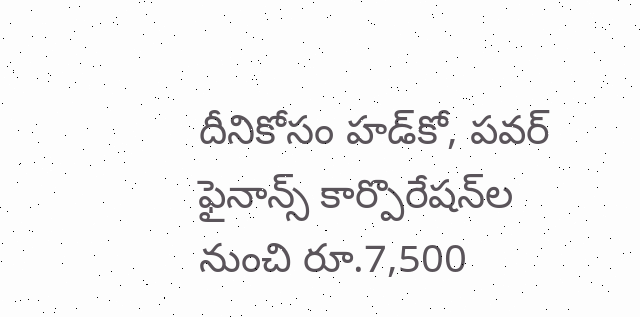దీనికోసం హడ్‌కో, పవర్‌ ఫైనాన్స్‌ కార్పొరేషన్‌ల నుంచి రూ.7,500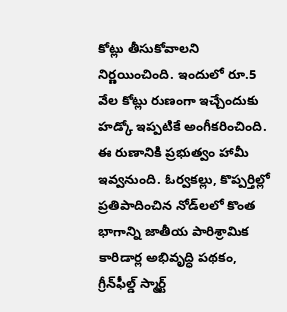కోట్లు తీసుకోవాలని నిర్ణయించింది. ఇందులో రూ.5 వేల కోట్లు రుణంగా ఇచ్చేందుకు హడ్కో ఇప్పటికే అంగీకరించింది. ఈ రుణానికి ప్రభుత్వం హామీ ఇవ్వనుంది. ఓర్వకల్లు, కొప్పర్తిల్లో ప్రతిపాదించిన నోడ్‌లలో కొంత భాగాన్ని జాతీయ పారిశ్రామిక కారిడార్ల అభివృద్ధి పథకం, గ్రీన్‌ఫీల్డ్‌ స్మార్ట్‌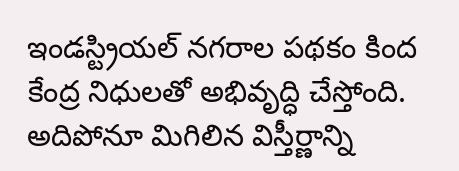ఇండస్ట్రియల్‌ నగరాల పథకం కింద కేంద్ర నిధులతో అభివృద్ధి చేస్తోంది. అదిపోనూ మిగిలిన విస్తీర్ణాన్ని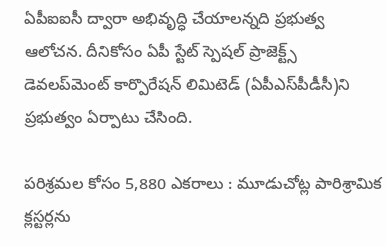ఏపీఐఐసీ ద్వారా అభివృద్ధి చేయాలన్నది ప్రభుత్వ ఆలోచన. దీనికోసం ఏపీ స్టేట్‌ స్పెషల్‌ ప్రాజెక్ట్స్‌ డెవలప్‌మెంట్‌ కార్పొరేషన్‌ లిమిటెడ్‌ (ఏపీఎస్‌పీడీసీ)ని ప్రభుత్వం ఏర్పాటు చేసింది.

పరిశ్రమల కోసం 5,880 ఎకరాలు : మూడుచోట్ల పారిశ్రామిక క్లస్టర్లను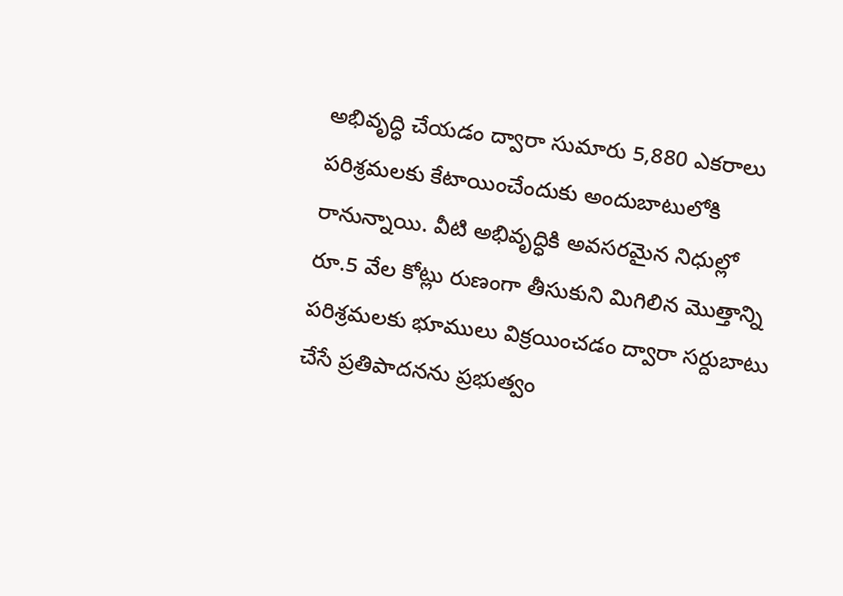అభివృద్ధి చేయడం ద్వారా సుమారు 5,880 ఎకరాలు పరిశ్రమలకు కేటాయించేందుకు అందుబాటులోకి రానున్నాయి. వీటి అభివృద్ధికి అవసరమైన నిధుల్లో రూ.5 వేల కోట్లు రుణంగా తీసుకుని మిగిలిన మొత్తాన్ని పరిశ్రమలకు భూములు విక్రయించడం ద్వారా సర్దుబాటు చేసే ప్రతిపాదనను ప్రభుత్వం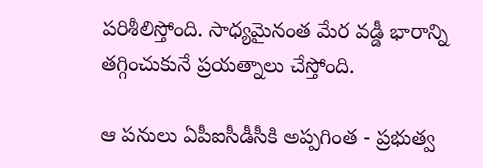పరిశీలిస్తోంది. సాధ్యమైనంత మేర వడ్డీ భారాన్ని తగ్గించుకునే ప్రయత్నాలు చేస్తోంది.

ఆ పనులు ఏపీఐసీడీసీకి అప్పగింత - ప్రభుత్వ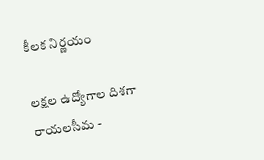కీలక నిర్ణయం

లక్షల ఉద్యోగాల దిశగా రాయలసీమ -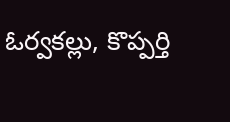ఓర్వకల్లు, కొప్పర్తి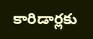కారిడార్లకు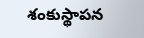శంకుస్థాపన